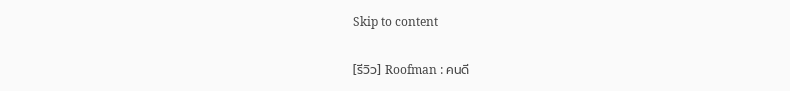Skip to content

[รีวิว] Roofman : คนดี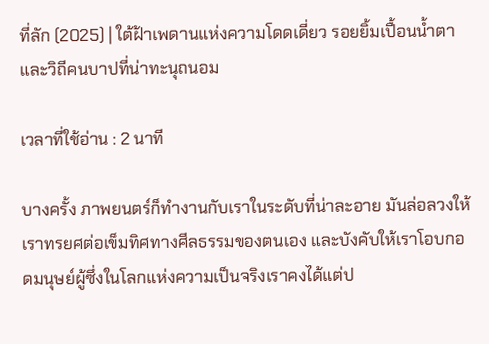ที่ลัก (2025) | ใต้ฝ้าเพดานแห่งความโดดเดี่ยว รอยยิ้มเปื้อนน้ำตาและวิถีคนบาปที่น่าทะนุถนอม

เวลาที่ใช้อ่าน : 2 นาที

บางครั้ง ภาพยนตร์ก็ทำงานกับเราในระดับที่น่าละอาย มันล่อลวงให้เราทรยศต่อเข็มทิศทางศีลธรรมของตนเอง และบังคับให้เราโอบกอดมนุษย์ผู้ซึ่งในโลกแห่งความเป็นจริงเราคงได้แต่ป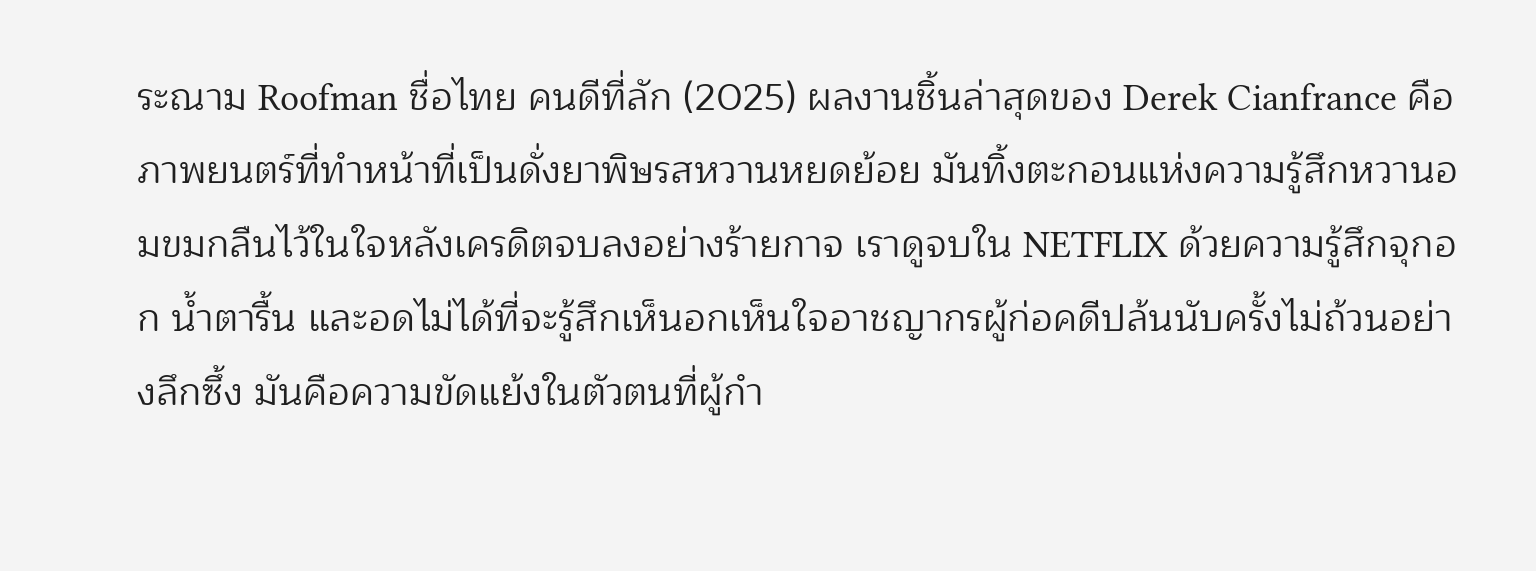ระณาม Roofman ชื่อไทย คนดีที่ลัก (2025) ผลงานชิ้นล่าสุดของ Derek Cianfrance คือภาพยนตร์ที่ทำหน้าที่เป็นดั่งยาพิษรสหวานหยดย้อย มันทิ้งตะกอนแห่งความรู้สึกหวานอมขมกลืนไว้ในใจหลังเครดิตจบลงอย่างร้ายกาจ เราดูจบใน NETFLIX ด้วยความรู้สึกจุกอก น้ำตารื้น และอดไม่ได้ที่จะรู้สึกเห็นอกเห็นใจอาชญากรผู้ก่อคดีปล้นนับครั้งไม่ถ้วนอย่างลึกซึ้ง มันคือความขัดแย้งในตัวตนที่ผู้กำ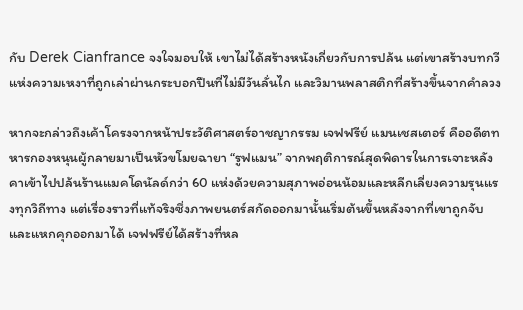กับ Derek Cianfrance จงใจมอบให้ เขาไม่ได้สร้างหนังเกี่ยวกับการปล้น แต่เขาสร้างบทกวีแห่งความเหงาที่ถูกเล่าผ่านกระบอกปืนที่ไม่มีวันลั่นไก และวิมานพลาสติกที่สร้างขึ้นจากคำลวง

หากจะกล่าวถึงเค้าโครงจากหน้าประวัติศาสตร์อาชญากรรม เจฟฟรีย์ แมนเชสเตอร์ คืออดีตทหารกองหนุนผู้กลายมาเป็นหัวขโมยฉายา “รูฟแมน” จากพฤติการณ์สุดพิดารในการเจาะหลังคาเข้าไปปล้นร้านแมคโดนัลด์กว่า 60 แห่งด้วยความสุภาพอ่อนน้อมและหลีกเลี่ยงความรุนแรงทุกวิถีทาง แต่เรื่องราวที่แท้จริงซึ่งภาพยนตร์สกัดออกมานั้นเริ่มต้นขึ้นหลังจากที่เขาถูกจับและแหกคุกออกมาได้ เจฟฟรีย์ได้สร้างที่หล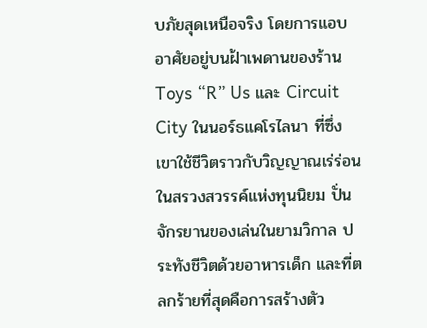บภัยสุดเหนือจริง โดยการแอบอาศัยอยู่บนฝ้าเพดานของร้าน Toys “R” Us และ Circuit City ในนอร์ธแคโรไลนา ที่ซึ่งเขาใช้ชีวิตราวกับวิญญาณเร่ร่อนในสรวงสวรรค์แห่งทุนนิยม ปั่นจักรยานของเล่นในยามวิกาล ประทังชีวิตด้วยอาหารเด็ก และที่ตลกร้ายที่สุดคือการสร้างตัว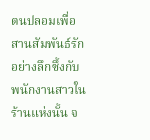ตนปลอมเพื่อสานสัมพันธ์รักอย่างลึกซึ้งกับพนักงานสาวในร้านแห่งนั้น จ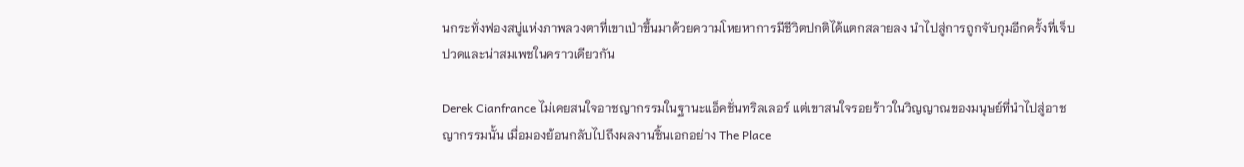นกระทั่งฟองสบู่แห่งภาพลวงตาที่เขาเป่าขึ้นมาด้วยความโหยหาการมีชีวิตปกติได้แตกสลายลง นำไปสู่การถูกจับกุมอีกครั้งที่เจ็บปวดและน่าสมเพชในคราวเดียวกัน

Derek Cianfrance ไม่เคยสนใจอาชญากรรมในฐานะแอ็คชั่นทริลเลอร์ แต่เขาสนใจรอยร้าวในวิญญาณของมนุษย์ที่นำไปสู่อาชญากรรมนั้น เมื่อมองย้อนกลับไปถึงผลงานชิ้นเอกอย่าง The Place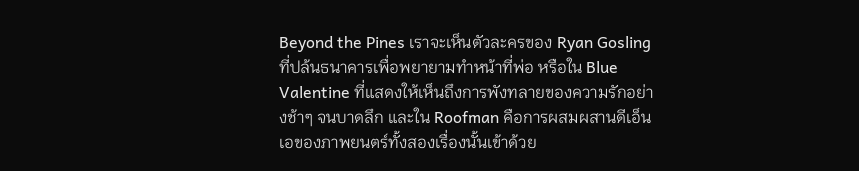Beyond the Pines เราจะเห็นตัวละครของ Ryan Gosling ที่ปล้นธนาคารเพื่อพยายามทำหน้าที่พ่อ หรือใน Blue Valentine ที่แสดงให้เห็นถึงการพังทลายของความรักอย่างช้าๆ จนบาดลึก และใน Roofman คือการผสมผสานดีเอ็นเอของภาพยนตร์ทั้งสองเรื่องนั้นเข้าด้วย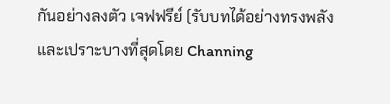กันอย่างลงตัว เจฟฟรีย์ (รับบทได้อย่างทรงพลังและเปราะบางที่สุดโดย Channing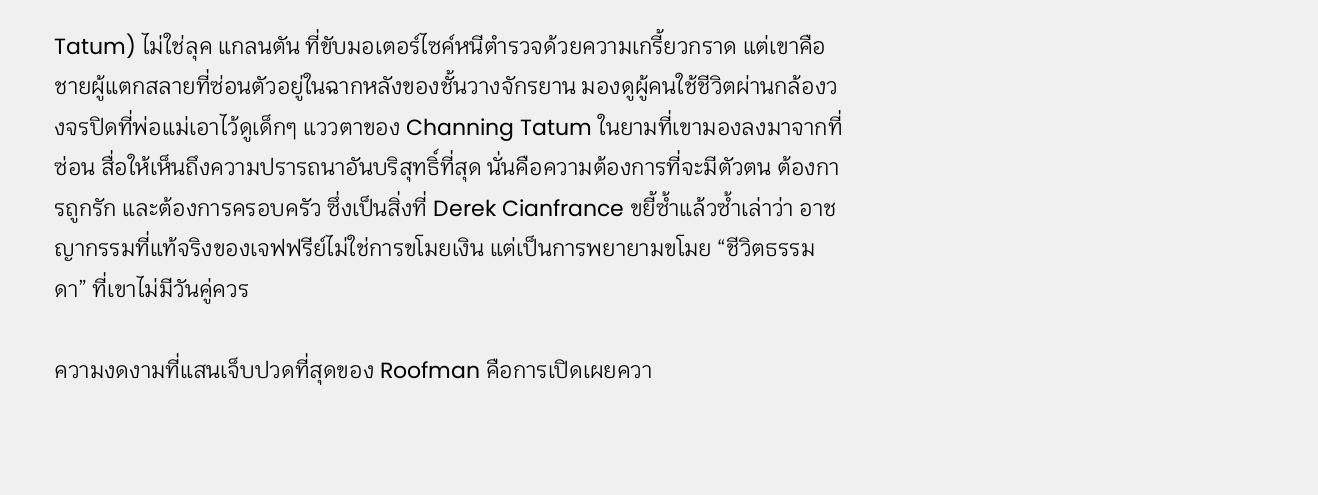Tatum) ไม่ใช่ลุค แกลนตัน ที่ขับมอเตอร์ไซค์หนีตำรวจด้วยความเกรี้ยวกราด แต่เขาคือชายผู้แตกสลายที่ซ่อนตัวอยู่ในฉากหลังของชั้นวางจักรยาน มองดูผู้คนใช้ชีวิตผ่านกล้องวงจรปิดที่พ่อแม่เอาไว้ดูเด็กๆ แววตาของ Channing Tatum ในยามที่เขามองลงมาจากที่ซ่อน สื่อให้เห็นถึงความปรารถนาอันบริสุทธิ์ที่สุด นั่นคือความต้องการที่จะมีตัวตน ต้องการถูกรัก และต้องการครอบครัว ซึ่งเป็นสิ่งที่ Derek Cianfrance ขยี้ซ้ำแล้วซ้ำเล่าว่า อาชญากรรมที่แท้จริงของเจฟฟรีย์ไม่ใช่การขโมยเงิน แต่เป็นการพยายามขโมย “ชีวิตธรรมดา” ที่เขาไม่มีวันคู่ควร

ความงดงามที่แสนเจ็บปวดที่สุดของ Roofman คือการเปิดเผยควา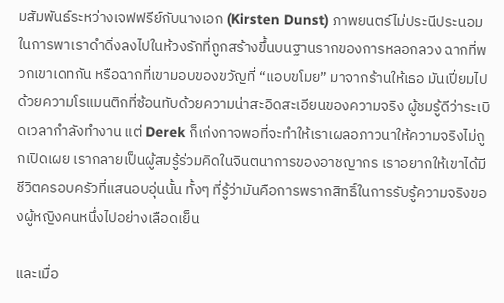มสัมพันธ์ระหว่างเจฟฟรีย์กับนางเอก (Kirsten Dunst) ภาพยนตร์ไม่ประนีประนอมในการพาเราดำดิ่งลงไปในห้วงรักที่ถูกสร้างขึ้นบนฐานรากของการหลอกลวง ฉากที่พวกเขาเดทกัน หรือฉากที่เขามอบของขวัญที่ “แอบขโมย” มาจากร้านให้เธอ มันเปี่ยมไปด้วยความโรแมนติกที่ซ้อนทับด้วยความน่าสะอิดสะเอียนของความจริง ผู้ชมรู้ดีว่าระเบิดเวลากำลังทำงาน แต่ Derek ก็เก่งกาจพอที่จะทำให้เราเผลอภาวนาให้ความจริงไม่ถูกเปิดเผย เรากลายเป็นผู้สมรู้ร่วมคิดในจินตนาการของอาชญากร เราอยากให้เขาได้มีชีวิตครอบครัวที่แสนอบอุ่นนั้น ทั้งๆ ที่รู้ว่ามันคือการพรากสิทธิ์ในการรับรู้ความจริงของผู้หญิงคนหนึ่งไปอย่างเลือดเย็น

และเมื่อ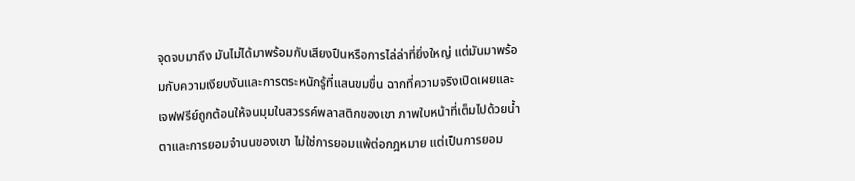จุดจบมาถึง มันไม่ได้มาพร้อมกับเสียงปืนหรือการไล่ล่าที่ยิ่งใหญ่ แต่มันมาพร้อมกับความเงียบงันและการตระหนักรู้ที่แสนขมขื่น ฉากที่ความจริงเปิดเผยและเจฟฟรีย์ถูกต้อนให้จนมุมในสวรรค์พลาสติกของเขา ภาพใบหน้าที่เต็มไปด้วยน้ำตาและการยอมจำนนของเขา ไม่ใช่การยอมแพ้ต่อกฎหมาย แต่เป็นการยอม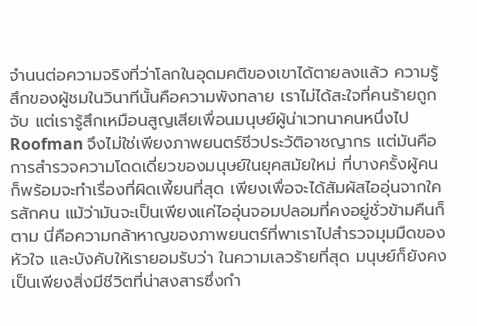จำนนต่อความจริงที่ว่าโลกในอุดมคติของเขาได้ตายลงแล้ว ความรู้สึกของผู้ชมในวินาทีนั้นคือความพังทลาย เราไม่ได้สะใจที่คนร้ายถูกจับ แต่เรารู้สึกเหมือนสูญเสียเพื่อนมนุษย์ผู้น่าเวทนาคนหนึ่งไป Roofman จึงไม่ใช่เพียงภาพยนตร์ชีวประวัติอาชญากร แต่มันคือการสำรวจความโดดเดี่ยวของมนุษย์ในยุคสมัยใหม่ ที่บางครั้งผู้คนก็พร้อมจะทำเรื่องที่ผิดเพี้ยนที่สุด เพียงเพื่อจะได้สัมผัสไออุ่นจากใครสักคน แม้ว่ามันจะเป็นเพียงแค่ไออุ่นจอมปลอมที่คงอยู่ชั่วข้ามคืนก็ตาม นี่คือความกล้าหาญของภาพยนตร์ที่พาเราไปสำรวจมุมมืดของหัวใจ และบังคับให้เรายอมรับว่า ในความเลวร้ายที่สุด มนุษย์ก็ยังคงเป็นเพียงสิ่งมีชีวิตที่น่าสงสารซึ่งกำ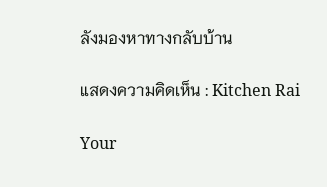ลังมองหาทางกลับบ้าน

แสดงความคิดเห็น : Kitchen Rai

Your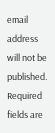email address will not be published. Required fields are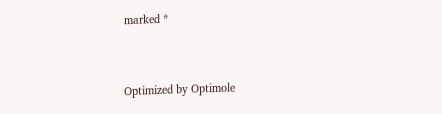marked *


Optimized by Optimole